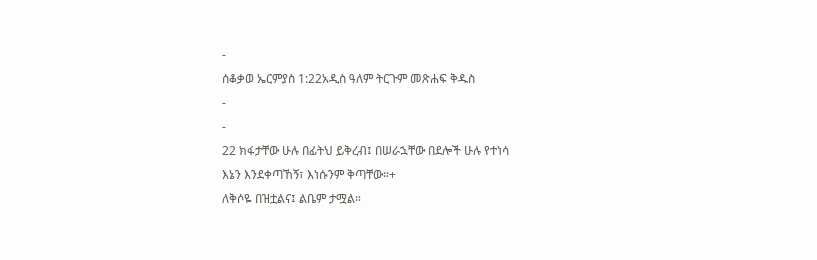-
ሰቆቃወ ኤርምያስ 1:22አዲስ ዓለም ትርጉም መጽሐፍ ቅዱስ
-
-
22 ክፋታቸው ሁሉ በፊትህ ይቅረብ፤ በሠራኋቸው በደሎች ሁሉ የተነሳ
እኔን እንደቀጣኸኝ፣ እነሱንም ቅጣቸው።+
ለቅሶዬ በዝቷልና፤ ልቤም ታሟል።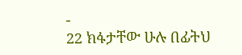-
22 ክፋታቸው ሁሉ በፊትህ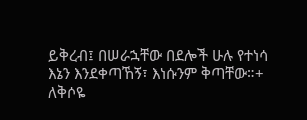ይቅረብ፤ በሠራኋቸው በደሎች ሁሉ የተነሳ
እኔን እንደቀጣኸኝ፣ እነሱንም ቅጣቸው።+
ለቅሶዬ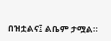በዝቷልና፤ ልቤም ታሟል።